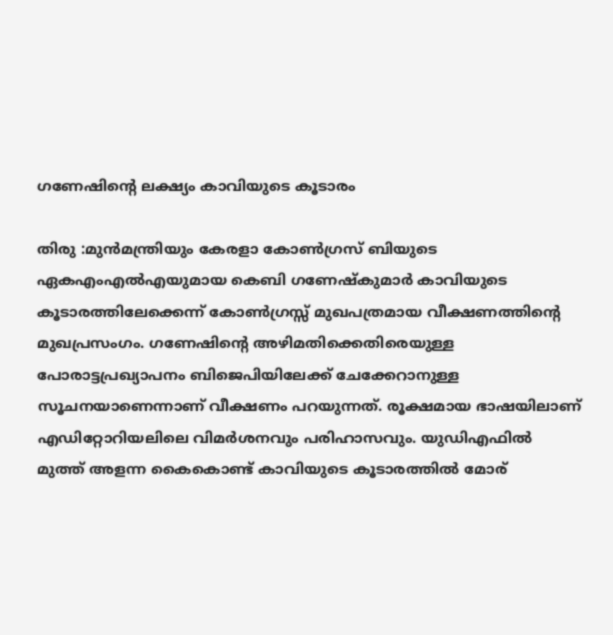ഗണേഷിന്റെ ലക്ഷ്യം കാവിയുടെ കൂടാരം

തിരു :മുന്‍മന്ത്രിയും കേരളാ കോണ്‍ഗ്രസ്‌ ബിയുടെ ഏകഎംഎല്‍എയുമായ കെബി ഗണേഷ്‌കുമാര്‍ കാവിയുടെ കൂടാരത്തിലേക്കെന്ന്‌ കോണ്‍ഗ്രസ്സ്‌ മുഖപത്രമായ വീക്ഷണത്തിന്റെ മുഖപ്രസംഗം. ഗണേഷിന്റെ അഴിമതിക്കെതിരെയുള്ള പോരാട്ടപ്രഖ്യാപനം ബിജെപിയിലേക്ക്‌ ചേക്കേറാനുള്ള സൂചനയാണെന്നാണ്‌ വീക്ഷണം പറയുന്നത്‌. രൂക്ഷമായ ഭാഷയിലാണ്‌ എഡിറ്റോറിയലിലെ വിമര്‍ശനവും പരിഹാസവും. യുഡിഎഫില്‍ മുത്ത്‌ അളന്ന കൈകൊണ്ട്‌ കാവിയുടെ കൂടാരത്തില്‍ മോര്‌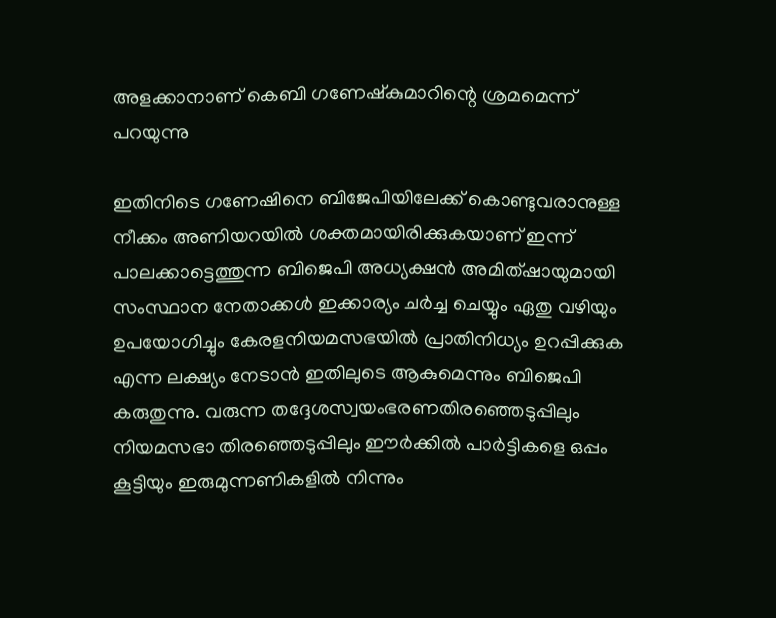അളക്കാനാണ്‌ കെബി ഗണേഷ്‌കുമാറിന്റെ ശ്രമമെന്ന്‌ പറയുന്നു

ഇതിനിടെ ഗണേഷിനെ ബിജേപിയിലേക്ക്‌ കൊണ്ടുവരാനുള്ള നീക്കം അണിയറയില്‍ ശക്തമായിരിക്കുകയാണ്‌ ഇന്ന്‌ പാലക്കാട്ടെത്തുന്ന ബിജെപി അധ്യക്ഷന്‍ അമിത്‌ഷായുമായി സംസ്ഥാന നേതാക്കള്‍ ഇക്കാര്യം ചര്‍ച്ച ചെയ്യും ഏതു വഴിയും ഉപയോഗിച്ചും കേരളനിയമസഭയില്‍ പ്രാതിനിധ്യം ഉറപ്പിക്കുക എന്ന ലക്ഷ്യം നേടാന്‍ ഇതിലുടെ ആകുമെന്നും ബിജെപി കരുതുന്നു. വരുന്ന തദ്ദേശസ്വയംഭരണതിരഞ്ഞെടുപ്പിലും നിയമസഭാ തിരഞ്ഞെടുപ്പിലും ഈര്‍ക്കില്‍ പാര്‍ട്ടികളെ ഒപ്പം കൂട്ടിയും ഇരുമുന്നണികളില്‍ നിന്നും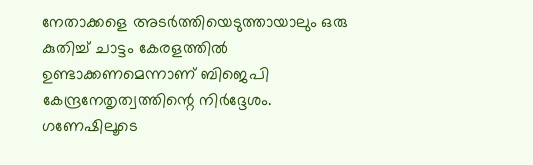നേതാക്കളെ അടര്‍ത്തിയെടുത്തായാലും ഒരു കുതിച്ച്‌ ചാട്ടം കേരളത്തില്‍ ഉണ്ടാക്കണമെന്നാണ്‌ ബിജെപി കേന്ദ്രനേതൃത്വത്തിന്റെ നിര്‍ദ്ദേശം. ഗണേഷിലൂടെ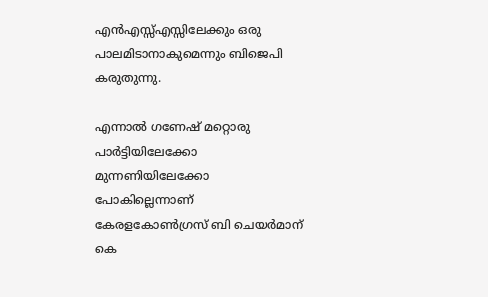എന്‍എസ്സ്‌എസ്സിലേക്കും ഒരു പാലമിടാനാകുമെന്നും ബിജെപി കരുതുന്നു.

എന്നാല്‍ ഗണേഷ്‌ മറ്റൊരു പാര്‍ട്ടിയിലേക്കോ മുന്നണിയിലേക്കോ പോകില്ലെന്നാണ്‌ കേരളകോണ്‍ഗ്രസ്‌ ബി ചെയര്‍മാന്‌ കെ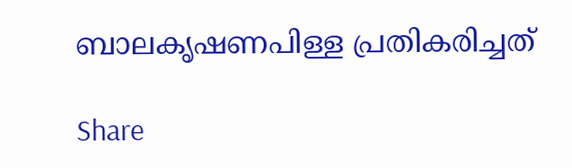ബാലകൃഷണപിള്ള പ്രതികരിച്ചത്‌

Share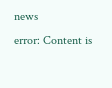news
error: Content is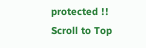protected !!
Scroll to Top